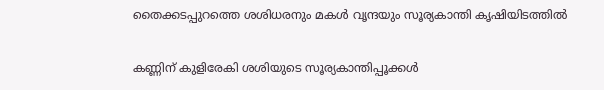തൈക്കടപ്പുറത്തെ ശശിധരനും മകൾ വൃന്ദയും സൂര്യകാന്തി കൃഷിയിടത്തിൽ

കണ്ണിന് കുളിരേകി ശശിയുടെ സൂര്യകാന്തിപ്പൂക്കൾ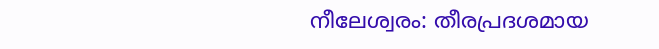നീലേശ്വരം: തീരപ്രദശമായ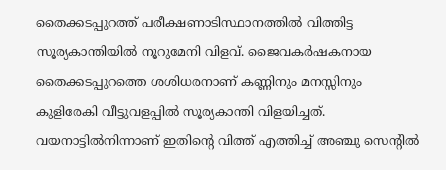തൈക്കടപ്പുറത്ത് പരീക്ഷണാടിസ്ഥാനത്തിൽ വിത്തിട്ട സൂര്യകാന്തിയിൽ നൂറുമേനി വിളവ്. ജൈവകർഷകനായ തൈക്കടപ്പുറത്തെ ശശിധരനാണ് കണ്ണിനും മനസ്സിനും കുളിരേകി വീട്ടുവളപ്പിൽ സൂര്യകാന്തി വിളയിച്ചത്. വയനാട്ടിൽനിന്നാണ് ഇതിന്റെ വിത്ത് എത്തിച്ച് അഞ്ചു സെന്റിൽ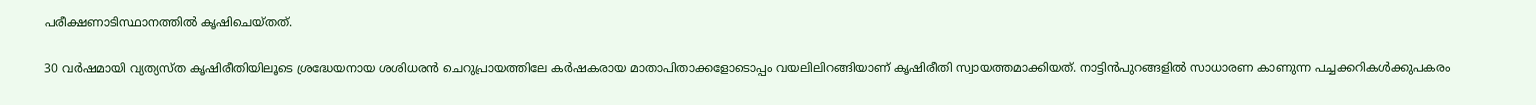പരീക്ഷണാടിസ്ഥാനത്തിൽ കൃഷിചെയ്തത്.

30 വർഷമായി വ്യത്യസ്ത കൃഷിരീതിയിലൂടെ ശ്രദ്ധേയനായ ശശിധരൻ ചെറുപ്രായത്തിലേ കർഷകരായ മാതാപിതാക്കളോടൊപ്പം വയലിലിറങ്ങിയാണ് കൃഷിരീതി സ്വായത്തമാക്കിയത്. നാട്ടിൻപുറങ്ങളിൽ സാധാരണ കാണുന്ന പച്ചക്കറികൾക്കുപകരം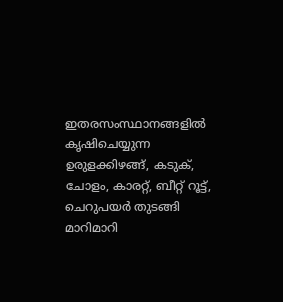ഇതരസംസ്ഥാനങ്ങളിൽ കൃഷിചെയ്യുന്ന ഉരുളക്കിഴങ്ങ്, കടുക്, ചോളം, കാരറ്റ്, ബീറ്റ് റൂട്ട്, ചെറുപയർ തുടങ്ങി മാറിമാറി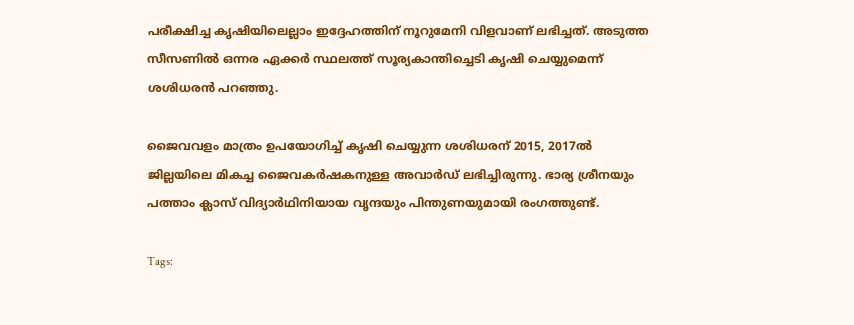പരീക്ഷിച്ച കൃഷിയിലെല്ലാം ഇദ്ദേഹത്തിന് നൂറുമേനി വിളവാണ് ലഭിച്ചത്. അടുത്ത സീസണിൽ ഒന്നര ഏക്കർ സ്ഥലത്ത് സൂര്യകാന്തിച്ചെടി കൃഷി ചെയ്യുമെന്ന് ശശിധരൻ പറഞ്ഞു.

ജൈവവളം മാത്രം ഉപയോഗിച്ച് കൃഷി ചെയ്യുന്ന ശശിധരന് 2015, 2017ൽ ജില്ലയിലെ മികച്ച ജൈവകർഷകനുള്ള അവാർഡ് ലഭിച്ചിരുന്നു. ഭാര്യ ശ്രീനയും പത്താം ക്ലാസ് വിദ്യാർഥിനിയായ വൃന്ദയും പിന്തുണയുമായി രംഗത്തുണ്ട്.

Tags: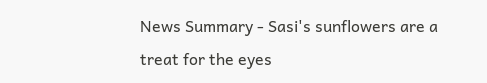News Summary - Sasi's sunflowers are a treat for the eyes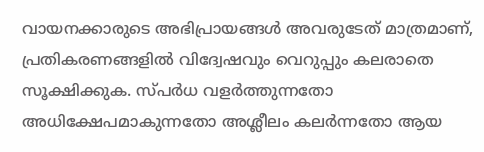വായനക്കാരുടെ അഭിപ്രായങ്ങള്‍ അവരുടേത് മാത്രമാണ്, പ്രതികരണങ്ങളിൽ വിദ്വേഷവും വെറുപ്പും കലരാതെ സൂക്ഷിക്കുക. സ്പർധ വളർത്തുന്നതോ അധിക്ഷേപമാകുന്നതോ അശ്ലീലം കലർന്നതോ ആയ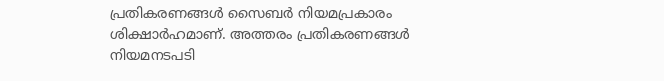പ്രതികരണങ്ങൾ സൈബർ നിയമപ്രകാരം ശിക്ഷാർഹമാണ്. അത്തരം പ്രതികരണങ്ങൾ നിയമനടപടി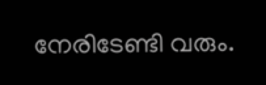നേരിടേണ്ടി വരും.